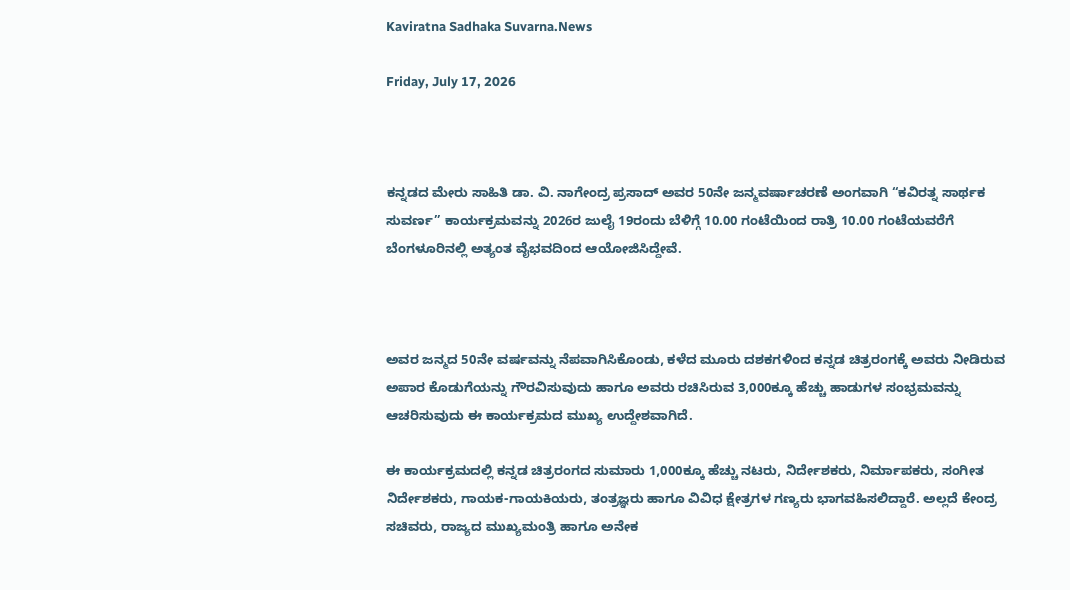Kaviratna Sadhaka Suvarna.News

Friday, July 17, 2026



ಕನ್ನಡದ ಮೇರು ಸಾಹಿತಿ ಡಾ. ವಿ. ನಾಗೇಂದ್ರ ಪ್ರಸಾದ್ ಅವರ 50ನೇ ಜನ್ಮವರ್ಷಾಚರಣೆ ಅಂಗವಾಗಿ “ಕವಿರತ್ನ ಸಾರ್ಥಕ ಸುವರ್ಣ” ಕಾರ್ಯಕ್ರಮವನ್ನು 2026ರ ಜುಲೈ 19ರಂದು ಬೆಳಿಗ್ಗೆ 10.00 ಗಂಟೆಯಿಂದ ರಾತ್ರಿ 10.00 ಗಂಟೆಯವರೆಗೆ ಬೆಂಗಳೂರಿನಲ್ಲಿ ಅತ್ಯಂತ ವೈಭವದಿಂದ ಆಯೋಜಿಸಿದ್ದೇವೆ.



ಅವರ ಜನ್ಮದ 50ನೇ ವರ್ಷವನ್ನು ನೆಪವಾಗಿಸಿಕೊಂಡು, ಕಳೆದ ಮೂರು ದಶಕಗಳಿಂದ ಕನ್ನಡ ಚಿತ್ರರಂಗಕ್ಕೆ ಅವರು ನೀಡಿರುವ ಅಪಾರ ಕೊಡುಗೆಯನ್ನು ಗೌರವಿಸುವುದು ಹಾಗೂ ಅವರು ರಚಿಸಿರುವ 3,000ಕ್ಕೂ ಹೆಚ್ಚು ಹಾಡುಗಳ ಸಂಭ್ರಮವನ್ನು ಆಚರಿಸುವುದು ಈ ಕಾರ್ಯಕ್ರಮದ ಮುಖ್ಯ ಉದ್ದೇಶವಾಗಿದೆ.

ಈ ಕಾರ್ಯಕ್ರಮದಲ್ಲಿ ಕನ್ನಡ ಚಿತ್ರರಂಗದ ಸುಮಾರು 1,000ಕ್ಕೂ ಹೆಚ್ಚು ನಟರು, ನಿರ್ದೇಶಕರು, ನಿರ್ಮಾಪಕರು, ಸಂಗೀತ ನಿರ್ದೇಶಕರು, ಗಾಯಕ-ಗಾಯಕಿಯರು, ತಂತ್ರಜ್ಞರು ಹಾಗೂ ವಿವಿಧ ಕ್ಷೇತ್ರಗಳ ಗಣ್ಯರು ಭಾಗವಹಿಸಲಿದ್ದಾರೆ. ಅಲ್ಲದೆ ಕೇಂದ್ರ ಸಚಿವರು, ರಾಜ್ಯದ ಮುಖ್ಯಮಂತ್ರಿ ಹಾಗೂ ಅನೇಕ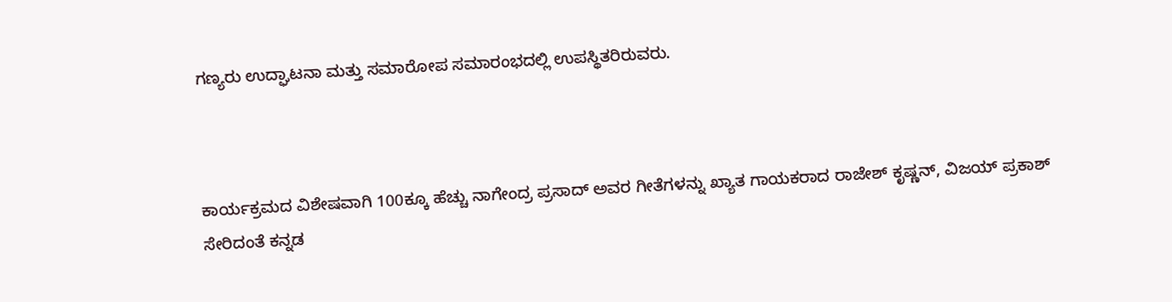ಗಣ್ಯರು ಉದ್ಘಾಟನಾ ಮತ್ತು ಸಮಾರೋಪ ಸಮಾರಂಭದಲ್ಲಿ ಉಪಸ್ಥಿತರಿರುವರು.



ಕಾರ್ಯಕ್ರಮದ ವಿಶೇಷವಾಗಿ 100ಕ್ಕೂ ಹೆಚ್ಚು ನಾಗೇಂದ್ರ ಪ್ರಸಾದ್ ಅವರ ಗೀತೆಗಳನ್ನು ಖ್ಯಾತ ಗಾಯಕರಾದ ರಾಜೇಶ್ ಕೃಷ್ಣನ್, ವಿಜಯ್ ಪ್ರಕಾಶ್ ಸೇರಿದಂತೆ ಕನ್ನಡ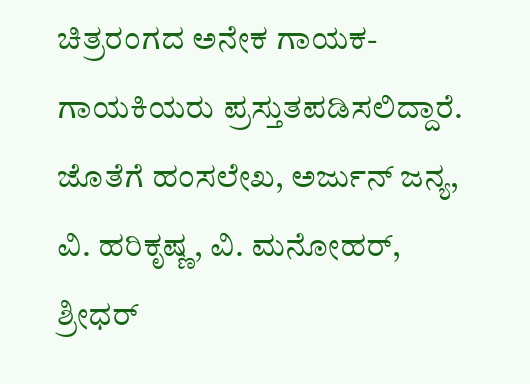ಚಿತ್ರರಂಗದ ಅನೇಕ ಗಾಯಕ-ಗಾಯಕಿಯರು ಪ್ರಸ್ತುತಪಡಿಸಲಿದ್ದಾರೆ. ಜೊತೆಗೆ ಹಂಸಲೇಖ, ಅರ್ಜುನ್ ಜನ್ಯ, ವಿ. ಹರಿಕೃಷ್ಣ, ವಿ. ಮನೋಹರ್, ಶ್ರೀಧರ್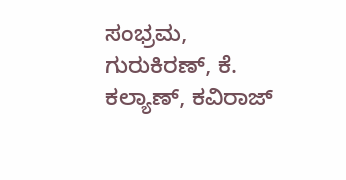ಸಂಭ್ರಮ, ಗುರುಕಿರಣ್, ಕೆ. ಕಲ್ಯಾಣ್, ಕವಿರಾಜ್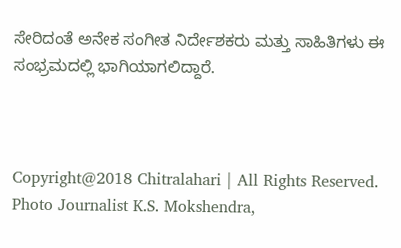ಸೇರಿದಂತೆ ಅನೇಕ ಸಂಗೀತ ನಿರ್ದೇಶಕರು ಮತ್ತು ಸಾಹಿತಿಗಳು ಈ ಸಂಭ್ರಮದಲ್ಲಿ ಭಾಗಿಯಾಗಲಿದ್ದಾರೆ.



Copyright@2018 Chitralahari | All Rights Reserved. Photo Journalist K.S. Mokshendra,